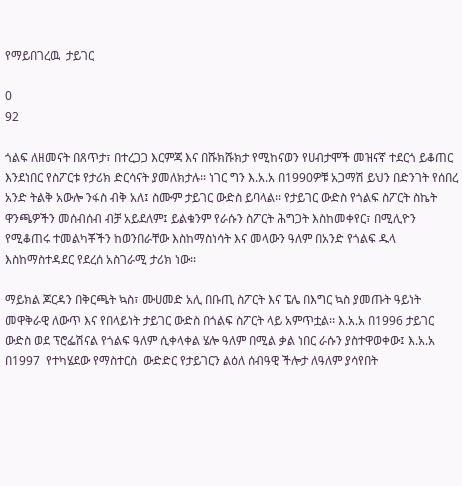የማይበገረዉ  ታይገር

0
92

ጎልፍ ለዘመናት በጸጥታ፣ በተረጋጋ እርምጃ እና በሹክሹክታ የሚከናወን የሀብታሞች መዝናኛ ተደርጎ ይቆጠር እንደነበር የስፖርቱ የታሪክ ድርሳናት ያመለክታሉ፡፡ ነገር ግን እ.አ.አ በ1990ዎቹ አጋማሽ ይህን በድንገት የሰበረ አንድ ትልቅ አውሎ ንፋስ ብቅ አለ፤ ስሙም ታይገር ውድስ ይባላል፡፡ የታይገር ውድስ የጎልፍ ስፖርት ስኬት ዋንጫዎችን መሰብሰብ ብቻ አይደለም፤ ይልቁንም የራሱን ስፖርት ሕግጋት እስከመቀየር፣ በሚሊዮን የሚቆጠሩ ተመልካቾችን ከወንበራቸው እስከማስነሳት እና መላውን ዓለም በአንድ የጎልፍ ዱላ እስከማስተዳደር የደረሰ አስገራሚ ታሪክ ነው፡፡

ማይክል ጆርዳን በቅርጫት ኳስ፣ ሙሀመድ አሊ በቡጢ ስፖርት እና ፔሌ በእግር ኳስ ያመጡት ዓይነት መዋቅራዊ ለውጥ እና የበላይነት ታይገር ውድስ በጎልፍ ስፖርት ላይ አምጥቷል፡፡ እ.አ.አ በ1996 ታይገር ውድስ ወደ ፕሮፌሽናል የጎልፍ ዓለም ሲቀላቀል ሄሎ ዓለም በሚል ቃል ነበር ራሱን ያስተዋወቀው፤ እ.አ.አ በ1997  የተካሄደው የማስተርስ  ውድድር የታይገርን ልዕለ ሰብዓዊ ችሎታ ለዓለም ያሳየበት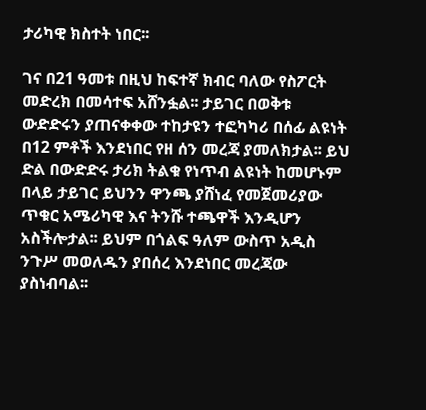ታሪካዊ ክስተት ነበር፡፡

ገና በ21 ዓመቱ በዚህ ከፍተኛ ክብር ባለው የስፖርት መድረክ በመሳተፍ አሸንፏል፡፡ ታይገር በወቅቱ ውድድሩን ያጠናቀቀው ተከታዩን ተፎካካሪ በሰፊ ልዩነት በ12 ምቶች እንደነበር የዘ ሰን መረጃ ያመለክታል፡፡ ይህ ድል በውድድሩ ታሪክ ትልቁ የነጥብ ልዩነት ከመሆኑም በላይ ታይገር ይህንን ዋንጫ ያሸነፈ የመጀመሪያው ጥቁር አሜሪካዊ እና ትንሹ ተጫዋች እንዲሆን አስችሎታል፡፡ ይህም በጎልፍ ዓለም ውስጥ አዲስ ንጉሥ መወለዱን ያበሰረ እንደነበር መረጃው ያስነብባል፡፡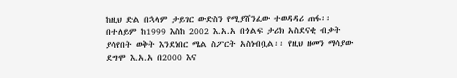ከዚህ ድል በኋላም ታይገር ውድስን የሚያሸንፈው ተወዳዳሪ ጠፋ፡፡ በተለይም ከ1999 እስከ 2002 እ.አ.አ በጎልፍ ታሪክ አስደናቂ ብቃት ያሳየበት ወቅት እንደነበር ሜል ስፖርት አስነብቧል፡፡ የዚህ ዘመን ማሳያው ደግሞ እ.አ.አ በ2000 እና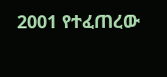2001 የተፈጠረው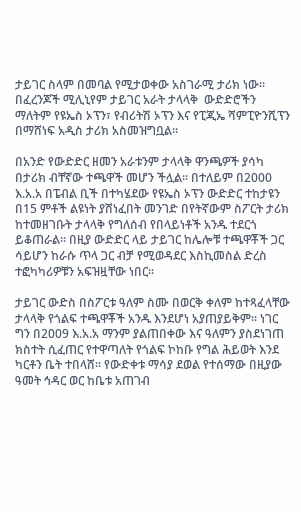ታይገር ስላም በመባል የሚታወቀው አስገራሚ ታሪክ ነው፡፡ በፈረንጆች ሚሊኒየም ታይገር አራት ታላላቅ  ውድድሮችን ማለትም የዩኤስ ኦፕን፣ የብሪትሽ ኦፕን እና የፒጂኤ ሻምፒዮንሺፕን በማሸነፍ አዲስ ታሪክ አስመዝግቧል፡፡

በአንድ የውድድር ዘመን አራቱንም ታላላቅ ዋንጫዎች ያሳካ በታሪክ ብቸኛው ተጫዋች መሆን ችሏል፡፡ በተለይም በ2000 እ.አ.አ በፔብል ቢች በተካሄደው የዩኤስ ኦፕን ውድድር ተከታዩን በ15 ምቶች ልዩነት ያሸነፈበት መንገድ በየትኛውም ስፖርት ታሪክ ከተመዘገቡት ታላላቅ የግለሰብ የበላይነቶች አንዱ ተደርጎ ይቆጠራል፡፡ በዚያ ውድድር ላይ ታይገር ከሌሎቹ ተጫዋቾች ጋር ሳይሆን ከራሱ ጥላ ጋር ብቻ የሚወዳደር እስኪመስል ድረስ ተፎካካሪዎቹን አፍዝዟቸው ነበር፡፡

ታይገር ውድስ በስፖርቱ ዓለም ስሙ በወርቅ ቀለም ከተጻፈላቸው ታላላቅ የጎልፍ ተጫዋቾች አንዱ እንደሆነ አያጠያይቅም፡፡ ነገር ግን በ2009 እ.አ.አ ማንም ያልጠበቀው እና ዓለምን ያስደነገጠ ክስተት ሲፈጠር የተዋጣለት የጎልፍ ኮከቡ የግል ሕይወት እንደ ካርቶን ቤት ተበላሸ፡፡ የውድቀቱ ማሳያ ደወል የተሰማው በዚያው ዓመት ኅዳር ወር ከቤቱ አጠገብ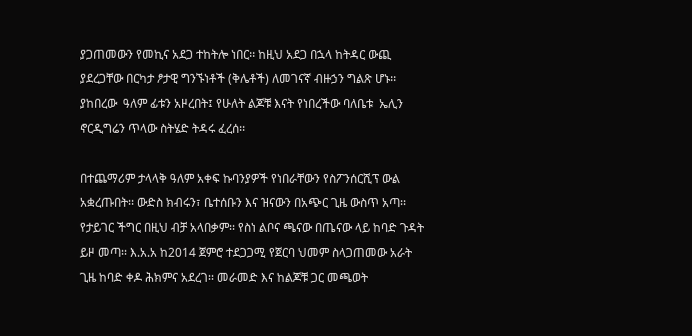ያጋጠመውን የመኪና አደጋ ተከትሎ ነበር፡፡ ከዚህ አደጋ በኋላ ከትዳር ውጪ ያደረጋቸው በርካታ ፆታዊ ግንኙነቶች (ቅሌቶች) ለመገናኛ ብዙኃን ግልጽ ሆኑ፡፡ ያከበረው  ዓለም ፊቱን አዞረበት፤ የሁለት ልጆቹ እናት የነበረችው ባለቤቱ  ኤሊን ኖርዲግሬን ጥላው ስትሄድ ትዳሩ ፈረሰ፡፡

በተጨማሪም ታላላቅ ዓለም አቀፍ ኩባንያዎች የነበራቸውን የስፖንሰርሺፕ ውል አቋረጡበት፡፡ ውድስ ክብሩን፣ ቤተሰቡን እና ዝናውን በአጭር ጊዜ ውስጥ አጣ፡፡ የታይገር ችግር በዚህ ብቻ አላበቃም፡፡ የስነ ልቦና ጫናው በጤናው ላይ ከባድ ጉዳት ይዞ መጣ፡፡ እ.አ.አ ከ2014 ጀምሮ ተደጋጋሚ የጀርባ ህመም ስላጋጠመው አራት ጊዜ ከባድ ቀዶ ሕክምና አደረገ፡፡ መራመድ እና ከልጆቹ ጋር መጫወት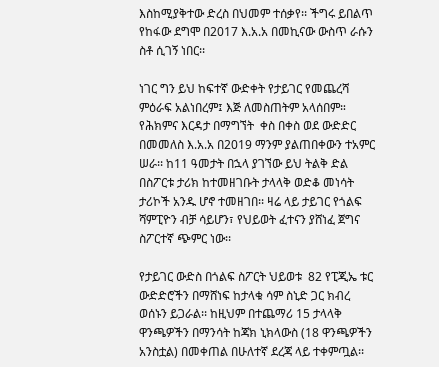እስከሚያቅተው ድረስ በህመም ተሰቃየ፡፡ ችግሩ ይበልጥ የከፋው ደግሞ በ2017 እ.አ.አ በመኪናው ውስጥ ራሱን ስቶ ሲገኝ ነበር፡፡

ነገር ግን ይህ ከፍተኛ ውድቀት የታይገር የመጨረሻ ምዕራፍ አልነበረም፤ እጅ ለመስጠትም አላሰበም። የሕክምና እርዳታ በማግኘት  ቀስ በቀስ ወደ ውድድር በመመለስ እ.አ.አ በ2019 ማንም ያልጠበቀውን ተአምር ሠራ፡፡ ከ11 ዓመታት በኋላ ያገኘው ይህ ትልቅ ድል በስፖርቱ ታሪክ ከተመዘገቡት ታላላቅ ወድቆ መነሳት  ታሪኮች አንዱ ሆኖ ተመዘገበ፡፡ ዛሬ ላይ ታይገር የጎልፍ ሻምፒዮን ብቻ ሳይሆን፣ የህይወት ፈተናን ያሸነፈ ጀግና ስፖርተኛ ጭምር ነው፡፡

የታይገር ውድስ በጎልፍ ስፖርት ህይወቱ  82 የፒጂኤ ቱር ውድድሮችን በማሸነፍ ከታላቁ ሳም ስኒድ ጋር ክብረ ወሰኑን ይጋራል፡፡ ከዚህም በተጨማሪ 15 ታላላቅ ዋንጫዎችን በማንሳት ከጃክ ኒክላውስ (18 ዋንጫዎችን አንስቷል) በመቀጠል በሁለተኛ ደረጃ ላይ ተቀምጧል፡፡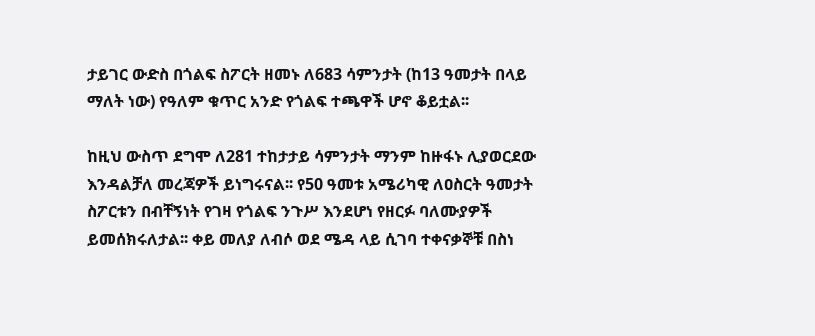ታይገር ውድስ በጎልፍ ስፖርት ዘመኑ ለ683 ሳምንታት (ከ13 ዓመታት በላይ ማለት ነው) የዓለም ቁጥር አንድ የጎልፍ ተጫዋች ሆኖ ቆይቷል፡፡

ከዚህ ውስጥ ደግሞ ለ281 ተከታታይ ሳምንታት ማንም ከዙፋኑ ሊያወርደው እንዳልቻለ መረጃዎች ይነግሩናል፡፡ የ50 ዓመቱ አሜሪካዊ ለዐስርት ዓመታት ስፖርቱን በብቸኝነት የገዛ የጎልፍ ንጉሥ እንደሆነ የዘርፉ ባለሙያዎች ይመሰክሩለታል፡፡ ቀይ መለያ ለብሶ ወደ ሜዳ ላይ ሲገባ ተቀናቃኞቹ በስነ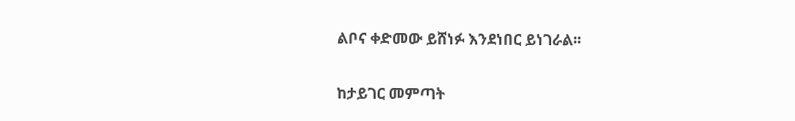ልቦና ቀድመው ይሸነፉ እንደነበር ይነገራል፡፡

ከታይገር መምጣት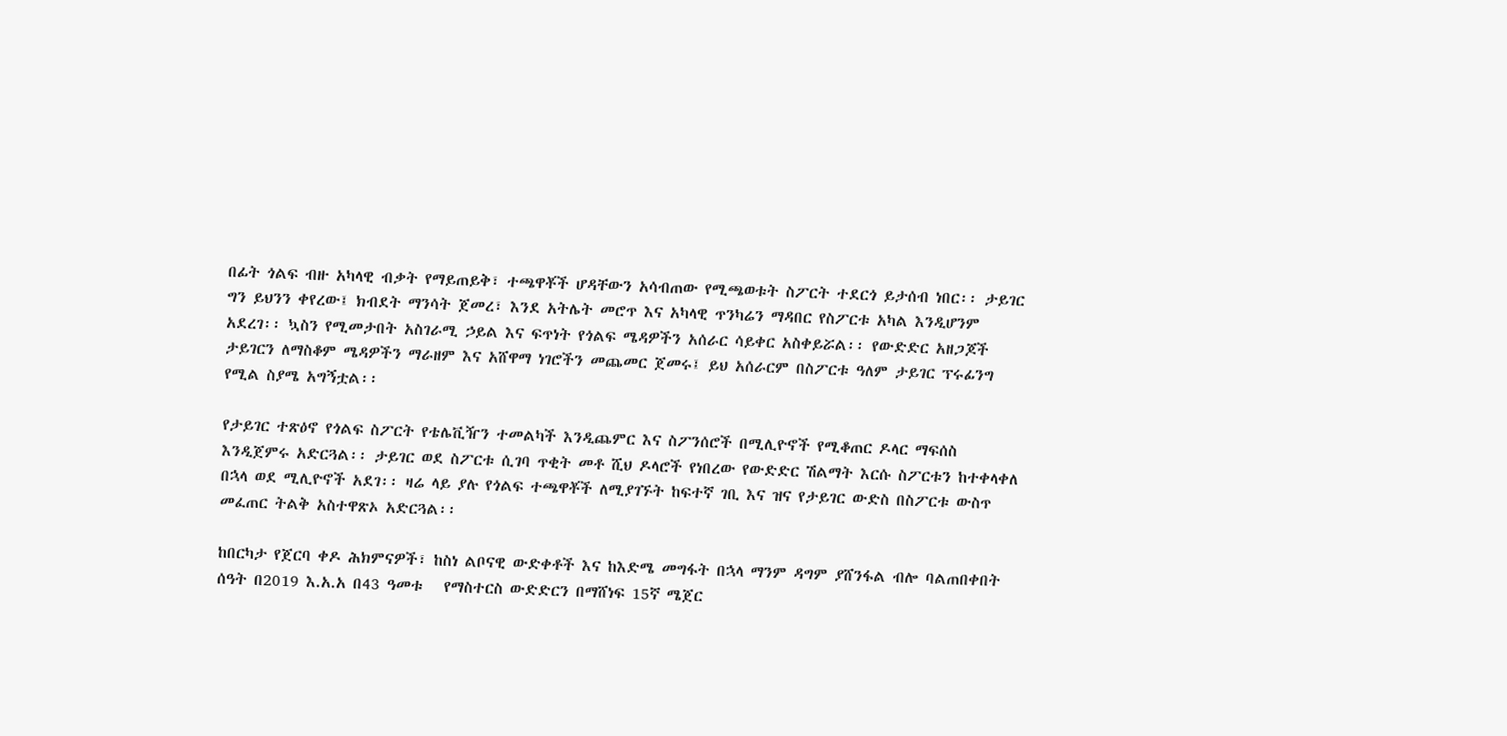በፊት ጎልፍ ብዙ አካላዊ ብቃት የማይጠይቅ፣ ተጫዋቾች ሆዳቸውን አሳብጠው የሚጫወቱት ስፖርት ተደርጎ ይታሰብ ነበር፡፡ ታይገር ግን ይህንን ቀየረው፤ ክብደት ማንሳት ጀመረ፣ እንደ አትሌት መሮጥ እና አካላዊ ጥንካሬን ማዳበር የስፖርቱ አካል እንዲሆንም አደረገ፡፡ ኳስን የሚመታበት አስገራሚ ኃይል እና ፍጥነት የጎልፍ ሜዳዎችን አሰራር ሳይቀር አስቀይሯል፡፡ የውድድር አዘጋጆች ታይገርን ለማስቆም ሜዳዎችን ማራዘም እና አሸዋማ ነገሮችን መጨመር ጀመሩ፤ ይህ አሰራርም በስፖርቱ ዓለም ታይገር ፕሩፊንግ  የሚል ስያሜ አግኝቷል፡፡

የታይገር ተጽዕኖ የጎልፍ ስፖርት የቴሌቪዥን ተመልካች እንዲጨምር እና ስፖንሰሮች በሚሊዮኖች የሚቆጠር ዶላር ማፍሰስ እንዲጀምሩ አድርጓል፡፡ ታይገር ወደ ስፖርቱ ሲገባ ጥቂት መቶ ሺህ ዶላሮች የነበረው የውድድር ሽልማት እርሱ ስፖርቱን ከተቀላቀለ በኋላ ወደ ሚሊዮኖች አደገ፡፡ ዛሬ ላይ ያሉ የጎልፍ ተጫዋቾች ለሚያገኙት ከፍተኛ ገቢ እና ዝና የታይገር ውድስ በስፖርቱ ውስጥ መፈጠር ትልቅ አስተዋጽኦ አድርጓል፡፡

ከበርካታ የጀርባ ቀዶ ሕክምናዎች፣ ከስነ ልቦናዊ ውድቀቶች እና ከእድሜ መግፋት በኋላ ማንም ዳግም ያሸንፋል ብሎ ባልጠበቀበት ሰዓት በ2019 እ.አ.አ በ43 ዓመቱ   የማስተርስ ውድድርን በማሸነፍ 15ኛ ሜጀር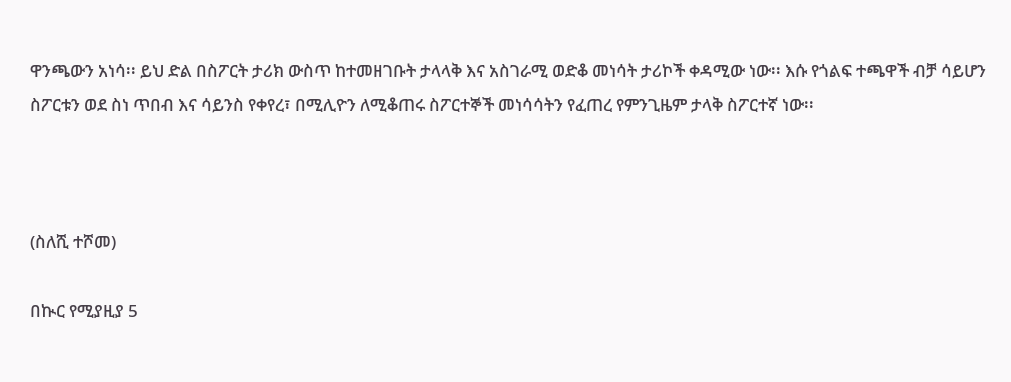ዋንጫውን አነሳ፡፡ ይህ ድል በስፖርት ታሪክ ውስጥ ከተመዘገቡት ታላላቅ እና አስገራሚ ወድቆ መነሳት ታሪኮች ቀዳሚው ነው፡፡ እሱ የጎልፍ ተጫዋች ብቻ ሳይሆን ስፖርቱን ወደ ስነ ጥበብ እና ሳይንስ የቀየረ፣ በሚሊዮን ለሚቆጠሩ ስፖርተኞች መነሳሳትን የፈጠረ የምንጊዜም ታላቅ ስፖርተኛ ነው፡፡



(ስለሺ ተሾመ)

በኲር የሚያዚያ 5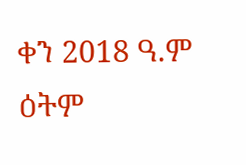ቀን 2018 ዓ.ም ዕትም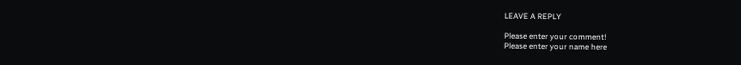LEAVE A REPLY

Please enter your comment!
Please enter your name here